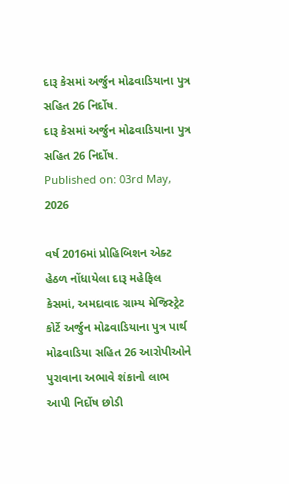દારૂ કેસમાં અર્જુન મોઢવાડિયાના પુત્ર સહિત 26 નિર્દોષ.
દારૂ કેસમાં અર્જુન મોઢવાડિયાના પુત્ર સહિત 26 નિર્દોષ.
Published on: 03rd May, 2026

વર્ષ 2016માં પ્રોહિબિશન એક્ટ હેઠળ નોંધાયેલા દારૂ મહેફિલ કેસમાં, અમદાવાદ ગ્રામ્ય મેજિસ્ટ્રેટ કોર્ટે અર્જુન મોઢવાડિયાના પુત્ર પાર્થ મોઢવાડિયા સહિત 26 આરોપીઓને પુરાવાના અભાવે શંકાનો લાભ આપી નિર્દોષ છોડી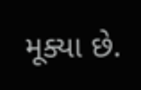મૂક્યા છે.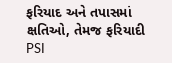ફરિયાદ અને તપાસમાં ક્ષતિઓ, તેમજ ફરિયાદી PSI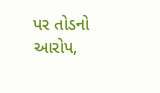પર તોડનો આરોપ,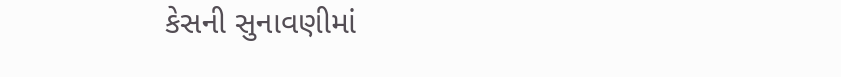કેસની સુનાવણીમાં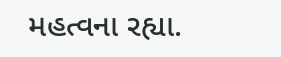મહત્વના રહ્યા.